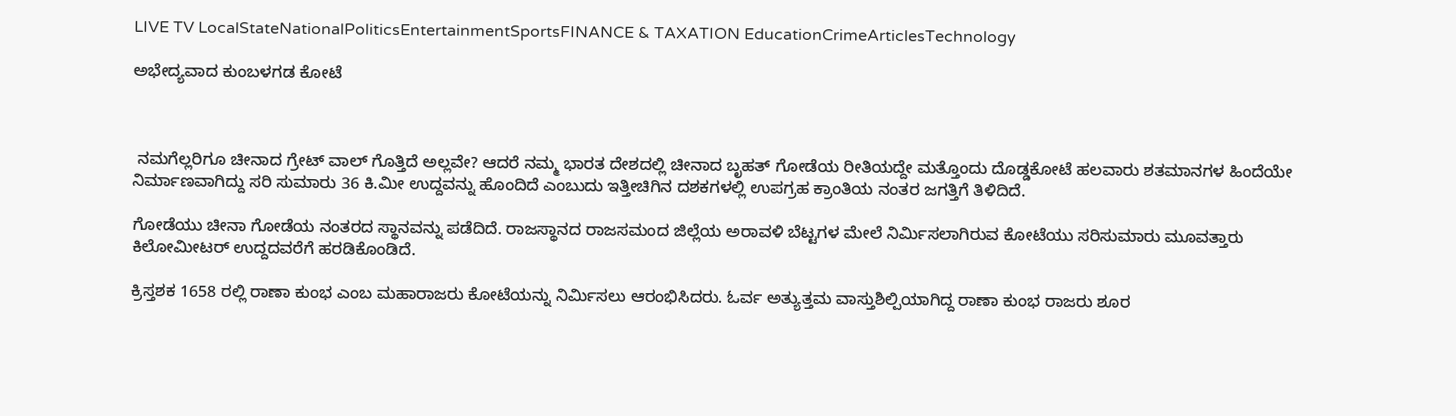LIVE TV LocalStateNationalPoliticsEntertainmentSportsFINANCE & TAXATION EducationCrimeArticlesTechnology

ಅಭೇದ್ಯವಾದ ಕುಂಬಳಗಡ ಕೋಟೆ



 ನಮಗೆಲ್ಲರಿಗೂ ಚೀನಾದ ಗ್ರೇಟ್ ವಾಲ್ ಗೊತ್ತಿದೆ ಅಲ್ಲವೇ? ಆದರೆ ನಮ್ಮ ಭಾರತ ದೇಶದಲ್ಲಿ ಚೀನಾದ ಬೃಹತ್ ಗೋಡೆಯ ರೀತಿಯದ್ದೇ ಮತ್ತೊಂದು ದೊಡ್ಡಕೋಟೆ ಹಲವಾರು ಶತಮಾನಗಳ ಹಿಂದೆಯೇ ನಿರ್ಮಾಣವಾಗಿದ್ದು ಸರಿ ಸುಮಾರು 36 ಕಿ.ಮೀ ಉದ್ದವನ್ನು ಹೊಂದಿದೆ ಎಂಬುದು ಇತ್ತೀಚಿಗಿನ ದಶಕಗಳಲ್ಲಿ ಉಪಗ್ರಹ ಕ್ರಾಂತಿಯ ನಂತರ ಜಗತ್ತಿಗೆ ತಿಳಿದಿದೆ.

ಗೋಡೆಯು ಚೀನಾ ಗೋಡೆಯ ನಂತರದ ಸ್ಥಾನವನ್ನು ಪಡೆದಿದೆ. ರಾಜಸ್ಥಾನದ ರಾಜಸಮಂದ ಜಿಲ್ಲೆಯ ಅರಾವಳಿ ಬೆಟ್ಟಗಳ ಮೇಲೆ ನಿರ್ಮಿಸಲಾಗಿರುವ ಕೋಟೆಯು ಸರಿಸುಮಾರು ಮೂವತ್ತಾರು ಕಿಲೋಮೀಟರ್ ಉದ್ದದವರೆಗೆ ಹರಡಿಕೊಂಡಿದೆ.

ಕ್ರಿಸ್ತಶಕ 1658 ರಲ್ಲಿ ರಾಣಾ ಕುಂಭ ಎಂಬ ಮಹಾರಾಜರು ಕೋಟೆಯನ್ನು ನಿರ್ಮಿಸಲು ಆರಂಭಿಸಿದರು. ಓರ್ವ ಅತ್ಯುತ್ತಮ ವಾಸ್ತುಶಿಲ್ಪಿಯಾಗಿದ್ದ ರಾಣಾ ಕುಂಭ ರಾಜರು ಶೂರ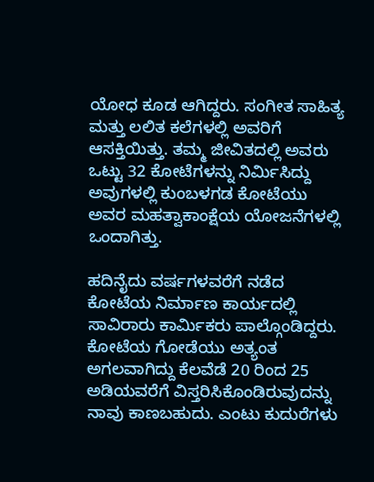ಯೋಧ ಕೂಡ ಆಗಿದ್ದರು. ಸಂಗೀತ ಸಾಹಿತ್ಯ ಮತ್ತು ಲಲಿತ ಕಲೆಗಳಲ್ಲಿ ಅವರಿಗೆ ಆಸಕ್ತಿಯಿತ್ತು. ತಮ್ಮ ಜೀವಿತದಲ್ಲಿ ಅವರು ಒಟ್ಟು 32 ಕೋಟೆಗಳನ್ನು ನಿರ್ಮಿಸಿದ್ದು ಅವುಗಳಲ್ಲಿ ಕುಂಬಳಗಡ ಕೋಟೆಯು ಅವರ ಮಹತ್ವಾಕಾಂಕ್ಷೆಯ ಯೋಜನೆಗಳಲ್ಲಿ ಒಂದಾಗಿತ್ತು.

ಹದಿನೈದು ವರ್ಷಗಳವರೆಗೆ ನಡೆದ ಕೋಟೆಯ ನಿರ್ಮಾಣ ಕಾರ್ಯದಲ್ಲಿ ಸಾವಿರಾರು ಕಾರ್ಮಿಕರು ಪಾಲ್ಗೊಂಡಿದ್ದರು. ಕೋಟೆಯ ಗೋಡೆಯು ಅತ್ಯಂತ ಅಗಲವಾಗಿದ್ದು ಕೆಲವೆಡೆ 20 ರಿಂದ 25 ಅಡಿಯವರೆಗೆ ವಿಸ್ತರಿಸಿಕೊಂಡಿರುವುದನ್ನು ನಾವು ಕಾಣಬಹುದು. ಎಂಟು ಕುದುರೆಗಳು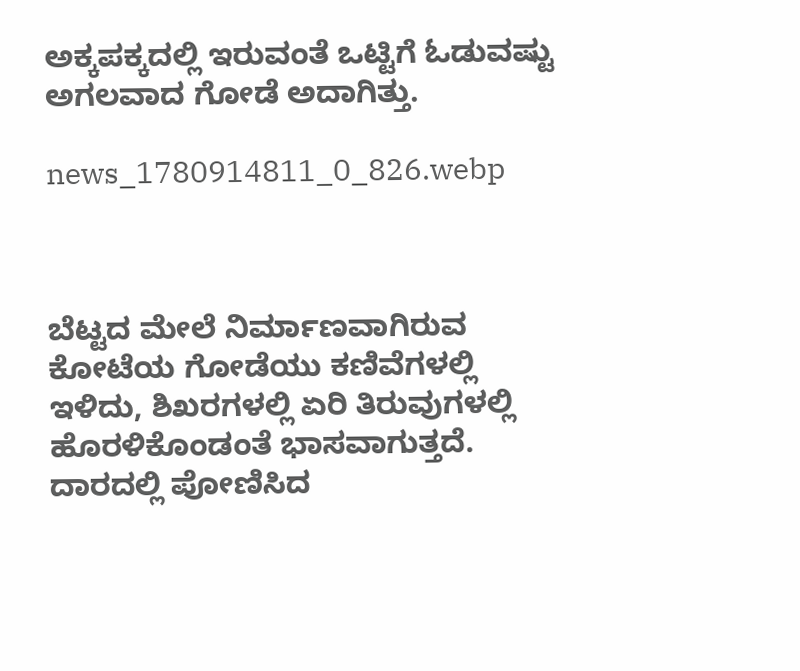ಅಕ್ಕಪಕ್ಕದಲ್ಲಿ ಇರುವಂತೆ ಒಟ್ಟಿಗೆ ಓಡುವಷ್ಟು ಅಗಲವಾದ ಗೋಡೆ ಅದಾಗಿತ್ತು.

news_1780914811_0_826.webp



ಬೆಟ್ಟದ ಮೇಲೆ ನಿರ್ಮಾಣವಾಗಿರುವ ಕೋಟೆಯ ಗೋಡೆಯು ಕಣಿವೆಗಳಲ್ಲಿ ಇಳಿದು, ಶಿಖರಗಳಲ್ಲಿ ಏರಿ ತಿರುವುಗಳಲ್ಲಿ ಹೊರಳಿಕೊಂಡಂತೆ ಭಾಸವಾಗುತ್ತದೆ. ದಾರದಲ್ಲಿ ಪೋಣಿಸಿದ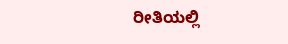ರೀತಿಯಲ್ಲಿ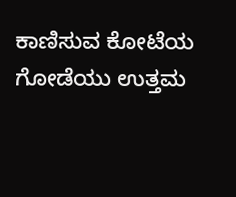ಕಾಣಿಸುವ ಕೋಟೆಯ ಗೋಡೆಯು ಉತ್ತಮ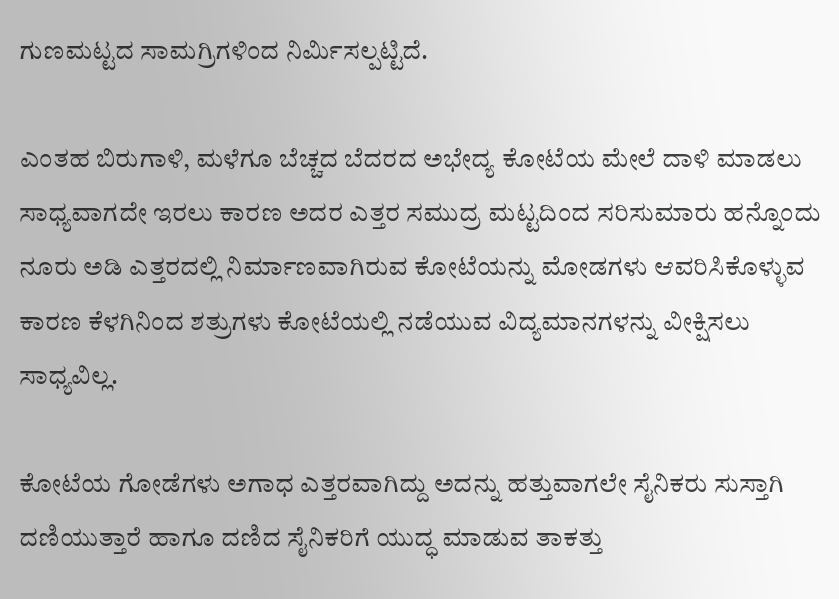ಗುಣಮಟ್ಟದ ಸಾಮಗ್ರಿಗಳಿಂದ ನಿರ್ಮಿಸಲ್ಪಟ್ಟಿದೆ.

ಎಂತಹ ಬಿರುಗಾಳಿ, ಮಳೆಗೂ ಬೆಚ್ಚದ ಬೆದರದ ಅಭೇದ್ಯ ಕೋಟೆಯ ಮೇಲೆ ದಾಳಿ ಮಾಡಲು ಸಾಧ್ಯವಾಗದೇ ಇರಲು ಕಾರಣ ಅದರ ಎತ್ತರ ಸಮುದ್ರ ಮಟ್ಟದಿಂದ ಸರಿಸುಮಾರು ಹನ್ನೊಂದು ನೂರು ಅಡಿ ಎತ್ತರದಲ್ಲಿ ನಿರ್ಮಾಣವಾಗಿರುವ ಕೋಟೆಯನ್ನು ಮೋಡಗಳು ಆವರಿಸಿಕೊಳ್ಳುವ ಕಾರಣ ಕೆಳಗಿನಿಂದ ಶತ್ರುಗಳು ಕೋಟೆಯಲ್ಲಿ ನಡೆಯುವ ವಿದ್ಯಮಾನಗಳನ್ನು ವೀಕ್ಷಿಸಲು ಸಾಧ್ಯವಿಲ್ಲ.

ಕೋಟೆಯ ಗೋಡೆಗಳು ಅಗಾಧ ಎತ್ತರವಾಗಿದ್ದು ಅದನ್ನು ಹತ್ತುವಾಗಲೇ ಸೈನಿಕರು ಸುಸ್ತಾಗಿ ದಣಿಯುತ್ತಾರೆ ಹಾಗೂ ದಣಿದ ಸೈನಿಕರಿಗೆ ಯುದ್ಧ ಮಾಡುವ ತಾಕತ್ತು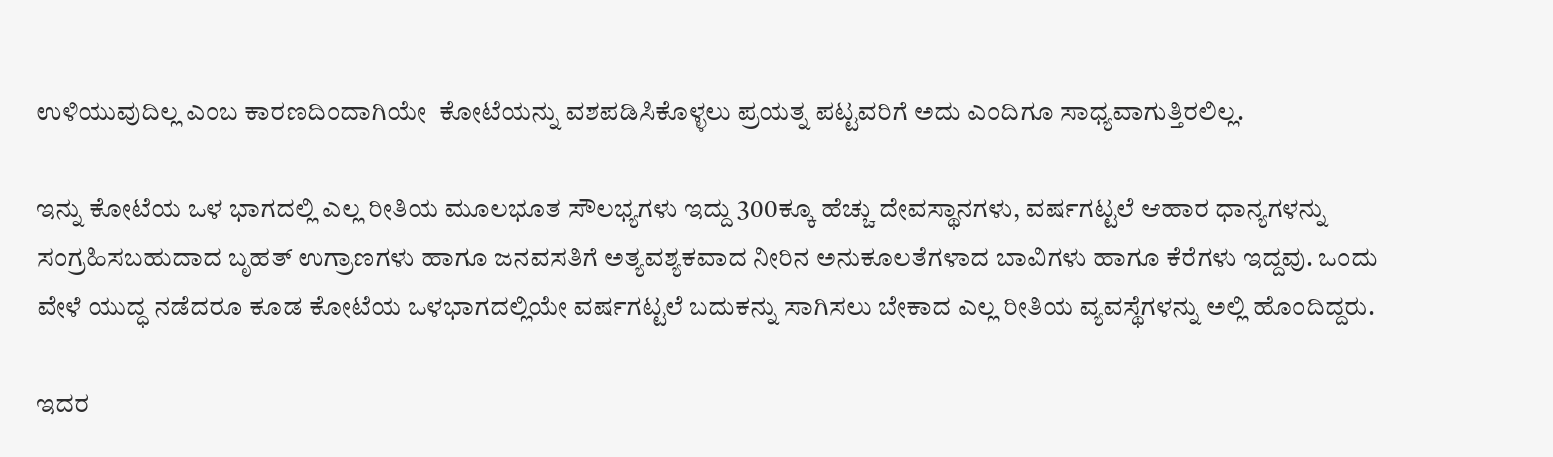ಉಳಿಯುವುದಿಲ್ಲ ಎಂಬ ಕಾರಣದಿಂದಾಗಿಯೇ  ಕೋಟೆಯನ್ನು ವಶಪಡಿಸಿಕೊಳ್ಳಲು ಪ್ರಯತ್ನ ಪಟ್ಟವರಿಗೆ ಅದು ಎಂದಿಗೂ ಸಾಧ್ಯವಾಗುತ್ತಿರಲಿಲ್ಲ.

ಇನ್ನು ಕೋಟೆಯ ಒಳ ಭಾಗದಲ್ಲಿ ಎಲ್ಲ ರೀತಿಯ ಮೂಲಭೂತ ಸೌಲಭ್ಯಗಳು ಇದ್ದು 300ಕ್ಕೂ ಹೆಚ್ಚು ದೇವಸ್ಥಾನಗಳು, ವರ್ಷಗಟ್ಟಲೆ ಆಹಾರ ಧಾನ್ಯಗಳನ್ನು ಸಂಗ್ರಹಿಸಬಹುದಾದ ಬೃಹತ್ ಉಗ್ರಾಣಗಳು ಹಾಗೂ ಜನವಸತಿಗೆ ಅತ್ಯವಶ್ಯಕವಾದ ನೀರಿನ ಅನುಕೂಲತೆಗಳಾದ ಬಾವಿಗಳು ಹಾಗೂ ಕೆರೆಗಳು ಇದ್ದವು. ಒಂದು ವೇಳೆ ಯುದ್ಧ ನಡೆದರೂ ಕೂಡ ಕೋಟೆಯ ಒಳಭಾಗದಲ್ಲಿಯೇ ವರ್ಷಗಟ್ಟಲೆ ಬದುಕನ್ನು ಸಾಗಿಸಲು ಬೇಕಾದ ಎಲ್ಲ ರೀತಿಯ ವ್ಯವಸ್ಥೆಗಳನ್ನು ಅಲ್ಲಿ ಹೊಂದಿದ್ದರು.

ಇದರ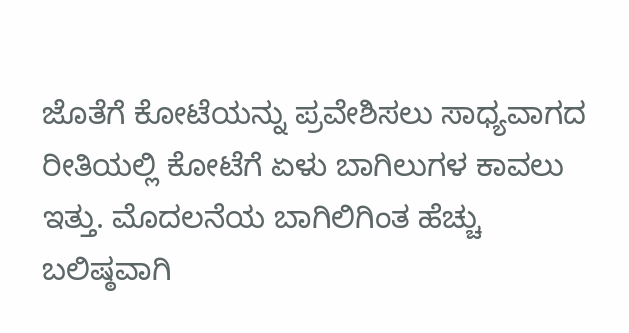ಜೊತೆಗೆ ಕೋಟೆಯನ್ನು ಪ್ರವೇಶಿಸಲು ಸಾಧ್ಯವಾಗದ ರೀತಿಯಲ್ಲಿ ಕೋಟೆಗೆ ಏಳು ಬಾಗಿಲುಗಳ ಕಾವಲು ಇತ್ತು. ಮೊದಲನೆಯ ಬಾಗಿಲಿಗಿಂತ ಹೆಚ್ಚು ಬಲಿಷ್ಠವಾಗಿ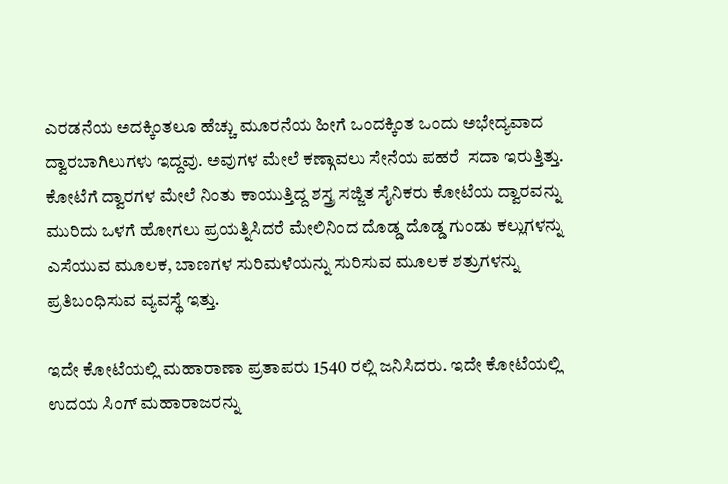ಎರಡನೆಯ ಅದಕ್ಕಿಂತಲೂ ಹೆಚ್ಚು ಮೂರನೆಯ ಹೀಗೆ ಒಂದಕ್ಕಿಂತ ಒಂದು ಅಭೇದ್ಯವಾದ ದ್ವಾರಬಾಗಿಲುಗಳು ಇದ್ದವು. ಅವುಗಳ ಮೇಲೆ ಕಣ್ಗಾವಲು ಸೇನೆಯ ಪಹರೆ  ಸದಾ ಇರುತ್ತಿತ್ತು. ಕೋಟೆಗೆ ದ್ವಾರಗಳ ಮೇಲೆ ನಿಂತು ಕಾಯುತ್ತಿದ್ದ ಶಸ್ತ್ರ ಸಜ್ಜಿತ ಸೈನಿಕರು ಕೋಟೆಯ ದ್ವಾರವನ್ನು ಮುರಿದು ಒಳಗೆ ಹೋಗಲು ಪ್ರಯತ್ನಿಸಿದರೆ ಮೇಲಿನಿಂದ ದೊಡ್ಡ ದೊಡ್ಡ ಗುಂಡು ಕಲ್ಲುಗಳನ್ನು ಎಸೆಯುವ ಮೂಲಕ, ಬಾಣಗಳ ಸುರಿಮಳೆಯನ್ನು ಸುರಿಸುವ ಮೂಲಕ ಶತ್ರುಗಳನ್ನು ಪ್ರತಿಬಂಧಿಸುವ ವ್ಯವಸ್ಥೆ ಇತ್ತು.

ಇದೇ ಕೋಟೆಯಲ್ಲಿ ಮಹಾರಾಣಾ ಪ್ರತಾಪರು 1540 ರಲ್ಲಿ ಜನಿಸಿದರು. ಇದೇ ಕೋಟೆಯಲ್ಲಿ ಉದಯ ಸಿಂಗ್ ಮಹಾರಾಜರನ್ನು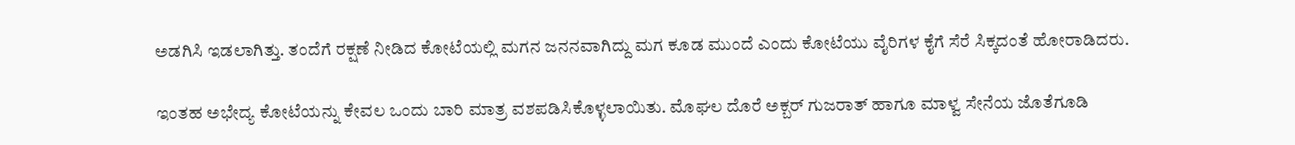ಅಡಗಿಸಿ ಇಡಲಾಗಿತ್ತು. ತಂದೆಗೆ ರಕ್ಷಣೆ ನೀಡಿದ ಕೋಟೆಯಲ್ಲಿ ಮಗನ ಜನನವಾಗಿದ್ದು ಮಗ ಕೂಡ ಮುಂದೆ ಎಂದು ಕೋಟೆಯು ವೈರಿಗಳ ಕೈಗೆ ಸೆರೆ ಸಿಕ್ಕದಂತೆ ಹೋರಾಡಿದರು.

ಇಂತಹ ಅಭೇದ್ಯ ಕೋಟೆಯನ್ನು ಕೇವಲ ಒಂದು ಬಾರಿ ಮಾತ್ರ ವಶಪಡಿಸಿಕೊಳ್ಳಲಾಯಿತು. ಮೊಘಲ ದೊರೆ ಅಕ್ಬರ್ ಗುಜರಾತ್ ಹಾಗೂ ಮಾಳ್ವ ಸೇನೆಯ ಜೊತೆಗೂಡಿ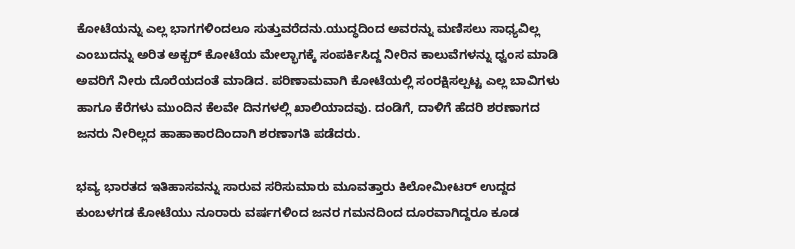ಕೋಟೆಯನ್ನು ಎಲ್ಲ ಭಾಗಗಳಿಂದಲೂ ಸುತ್ತುವರೆದನು.ಯುದ್ಧದಿಂದ ಅವರನ್ನು ಮಣಿಸಲು ಸಾಧ್ಯವಿಲ್ಲ ಎಂಬುದನ್ನು ಅರಿತ ಅಕ್ಬರ್ ಕೋಟೆಯ ಮೇಲ್ಭಾಗಕ್ಕೆ ಸಂಪರ್ಕಿಸಿದ್ದ ನೀರಿನ ಕಾಲುವೆಗಳನ್ನು ಧ್ವಂಸ ಮಾಡಿ ಅವರಿಗೆ ನೀರು ದೊರೆಯದಂತೆ ಮಾಡಿದ. ಪರಿಣಾಮವಾಗಿ ಕೋಟೆಯಲ್ಲಿ ಸಂರಕ್ಷಿಸಲ್ಪಟ್ಟ ಎಲ್ಲ ಬಾವಿಗಳು ಹಾಗೂ ಕೆರೆಗಳು ಮುಂದಿನ ಕೆಲವೇ ದಿನಗಳಲ್ಲಿ ಖಾಲಿಯಾದವು. ದಂಡಿಗೆ, ದಾಳಿಗೆ ಹೆದರಿ ಶರಣಾಗದ ಜನರು ನೀರಿಲ್ಲದ ಹಾಹಾಕಾರದಿಂದಾಗಿ ಶರಣಾಗತಿ ಪಡೆದರು.

ಭವ್ಯ ಭಾರತದ ಇತಿಹಾಸವನ್ನು ಸಾರುವ ಸರಿಸುಮಾರು ಮೂವತ್ತಾರು ಕಿಲೋಮೀಟರ್ ಉದ್ದದ ಕುಂಬಳಗಡ ಕೋಟೆಯು ನೂರಾರು ವರ್ಷಗಳಿಂದ ಜನರ ಗಮನದಿಂದ ದೂರವಾಗಿದ್ದರೂ ಕೂಡ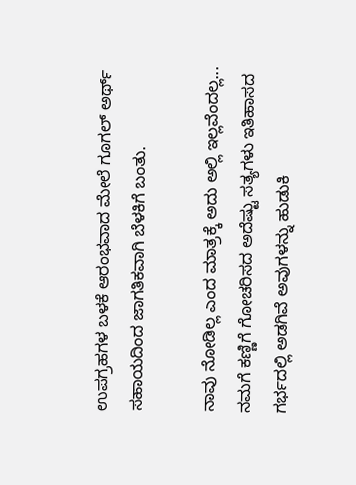ಉಪಗ್ರಹಗಳ ಬಳಕೆ ಆರಂಭವಾದ ಮೇಲೆ ಗೂಗಲ್ ಅರ್ಥ್ ಸಹಾಯದಿಂದ ಜಾಗತಿಕವಾಗಿ ಬೆಳಕಿಗೆ ಬಂತು.

ನಾವು ನೋಡಿಲ್ಲ ಎಂದ ಮಾತ್ರಕ್ಕೆ ಅದು ಅಲ್ಲಿ ಇಲ್ಲವೆಂದಲ್ಲ... ನಮಗೆ ಕಣ್ಣಿಗೆ ಗೋಚರಿಸದ ಅದೆಷ್ಟು ಸತ್ಯಗಳು ಇತಿಹಾಸದ ಗರ್ಭದಲ್ಲಿ ಅಡಗಿವೆ ಅವುಗಳನ್ನು ಹುಡುಕಿ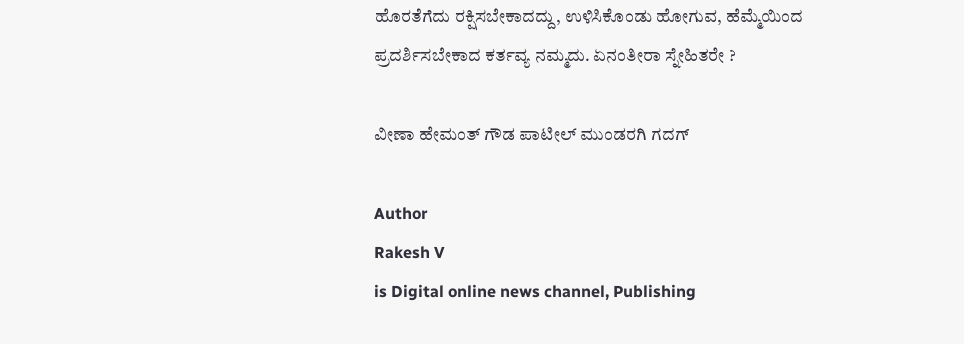ಹೊರತೆಗೆದು ರಕ್ಷಿಸಬೇಕಾದದ್ದು, ಉಳಿಸಿಕೊಂಡು ಹೋಗುವ, ಹೆಮ್ಮೆಯಿಂದ ಪ್ರದರ್ಶಿಸಬೇಕಾದ ಕರ್ತವ್ಯ ನಮ್ಮದು. ಏನಂತೀರಾ ಸ್ನೇಹಿತರೇ ?

ವೀಣಾ ಹೇಮಂತ್ ಗೌಡ ಪಾಟೀಲ್ ಮುಂಡರಗಿ ಗದಗ್

Author
Rakesh V
is Digital online news channel, Publishing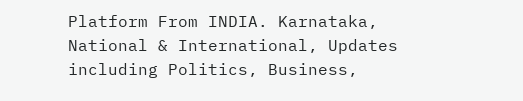Platform From INDIA. Karnataka, National & International, Updates including Politics, Business,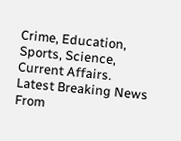Crime, Education, Sports, Science, Current Affairs. Latest Breaking News From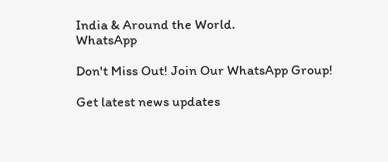India & Around the World.
WhatsApp

Don't Miss Out! Join Our WhatsApp Group!

Get latest news updates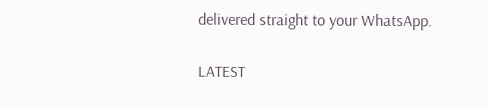delivered straight to your WhatsApp.

LATEST